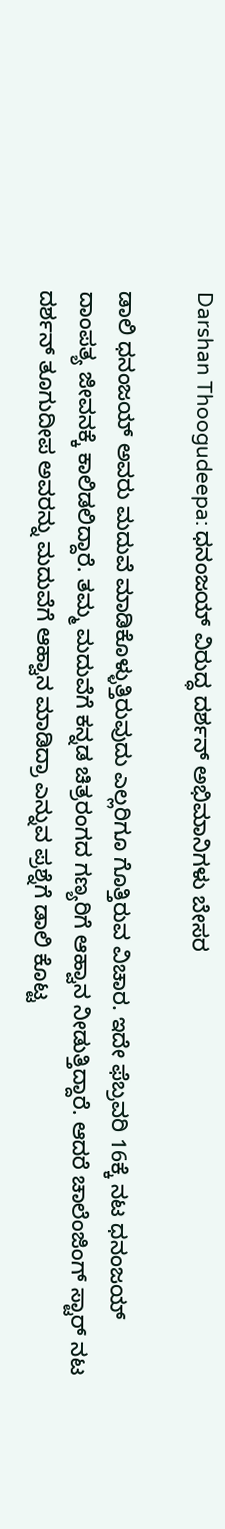Darshan Thoogudeepa: ಧನಂಜಯ್ ವಿರುದ್ಧ ದರ್ಶನ್ ಅಭಿಮಾನಿಗಳು ಬೇಸರ

ಡಾಲಿ ಧನಂಜಯ್ ಅವರು ಮದುವೆ ಮಾಡಿಕೊಳ್ಳುತ್ತಿರುವುದು ಎಲ್ಲರಿಗೂ ಗೊತ್ತಿರುವ ವಿಚಾರ. ಇದೇ ಫೆಬ್ರವರಿ 16ಕ್ಕೆ ನಟ ಧನಂಜಯ್ ದಾಂಪತ್ಯ ಜೀವನಕ್ಕೆ ಕಾಲಿಡಲಿದ್ದಾರೆ. ತಮ್ಮ ಮದುವೆಗೆ ಕನ್ನಡ ಚಿತ್ರರಂಗದ ಗಣ್ಯರಿಗೆ ಆಹ್ವಾನ ನೀಡುತ್ತಿದ್ದಾರೆ. ಆದರೆ ಚಾಲೆಂಜಿಂಗ್ ಸ್ಟಾರ್ ನಟ ದರ್ಶನ್ ತೂಗುದೀಪ ಅವರನ್ನು ಮದುವೆಗೆ ಆಹ್ವಾನ ಮಾಡಿದ್ರಾ ಎನ್ನುವ ಪ್ರಶ್ನೆಗೆ ಡಾಲಿ ಕೊಟ್ಟ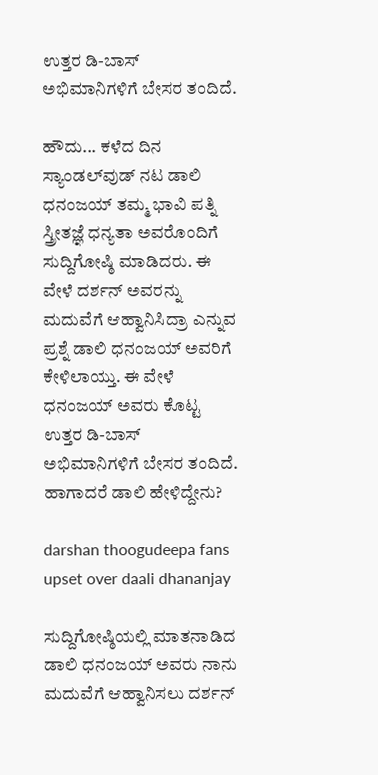ಉತ್ತರ ಡಿ-ಬಾಸ್ ಅಭಿಮಾನಿಗಳಿಗೆ ಬೇಸರ ತಂದಿದೆ.

ಹೌದು... ಕಳೆದ ದಿನ ಸ್ಯಾಂಡಲ್‌ವುಡ್ ನಟ ಡಾಲಿ ಧನಂಜಯ್ ತಮ್ಮ ಭಾವಿ ಪತ್ನಿ ಸ್ತ್ರೀತಜ್ಞೆ ಧನ್ಯತಾ ಅವರೊಂದಿಗೆ ಸುದ್ದಿಗೋಷ್ಠಿ ಮಾಡಿದರು. ಈ ವೇಳೆ ದರ್ಶನ್ ಅವರನ್ನು ಮದುವೆಗೆ ಆಹ್ವಾನಿಸಿದ್ರಾ ಎನ್ನುವ ಪ್ರಶ್ನೆ ಡಾಲಿ ಧನಂಜಯ್ ಅವರಿಗೆ ಕೇಳಿಲಾಯ್ತು. ಈ ವೇಳೆ ಧನಂಜಯ್ ಅವರು ಕೊಟ್ಟ ಉತ್ತರ ಡಿ-ಬಾಸ್ ಅಭಿಮಾನಿಗಳಿಗೆ ಬೇಸರ ತಂದಿದೆ. ಹಾಗಾದರೆ ಡಾಲಿ ಹೇಳಿದ್ದೇನು?

darshan thoogudeepa fans upset over daali dhananjay

ಸುದ್ದಿಗೋಷ್ಠಿಯಲ್ಲಿ ಮಾತನಾಡಿದ ಡಾಲಿ ಧನಂಜಯ್ ಅವರು ನಾನು ಮದುವೆಗೆ ಆಹ್ವಾನಿಸಲು ದರ್ಶನ್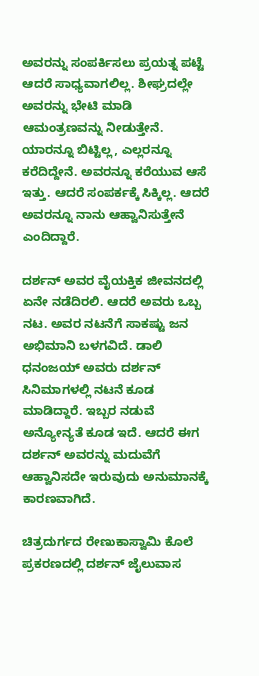ಅವರನ್ನು ಸಂಪರ್ಕಿಸಲು ಪ್ರಯತ್ನ ಪಟ್ಟೆ ಆದರೆ ಸಾಧ್ಯವಾಗಲಿಲ್ಲ. ಶೀಘ್ರದಲ್ಲೇ ಅವರನ್ನು ಭೇಟಿ ಮಾಡಿ ಆಮಂತ್ರಣವನ್ನು ನೀಡುತ್ತೇನೆ. ಯಾರನ್ನೂ ಬಿಟ್ಟಿಲ್ಲ, ಎಲ್ಲರನ್ನೂ ಕರೆದಿದ್ದೇನೆ. ಅವರನ್ನೂ ಕರೆಯುವ ಆಸೆ ಇತ್ತು. ಆದರೆ ಸಂಪರ್ಕಕ್ಕೆ ಸಿಕ್ಕಿಲ್ಲ. ಆದರೆ ಅವರನ್ನೂ ನಾನು ಆಹ್ವಾನಿಸುತ್ತೇನೆ ಎಂದಿದ್ದಾರೆ.

ದರ್ಶನ್ ಅವರ ವೈಯಕ್ತಿಕ ಜೀವನದಲ್ಲಿ ಏನೇ ನಡೆದಿರಲಿ. ಆದರೆ ಅವರು ಒಬ್ಬ ನಟ. ಅವರ ನಟನೆಗೆ ಸಾಕಷ್ಟು ಜನ ಅಭಿಮಾನಿ ಬಳಗವಿದೆ. ಡಾಲಿ ಧನಂಜಯ್ ಅವರು ದರ್ಶನ್ ಸಿನಿಮಾಗಳಲ್ಲಿ ನಟನೆ ಕೂಡ ಮಾಡಿದ್ದಾರೆ. ಇಬ್ಬರ ನಡುವೆ ಅನ್ಯೋನ್ಯತೆ ಕೂಡ ಇದೆ. ಆದರೆ ಈಗ ದರ್ಶನ್ ಅವರನ್ನು ಮದುವೆಗೆ ಆಹ್ವಾನಿಸದೇ ಇರುವುದು ಅನುಮಾನಕ್ಕೆ ಕಾರಣವಾಗಿದೆ.

ಚಿತ್ರದುರ್ಗದ ರೇಣುಕಾಸ್ವಾಮಿ ಕೊಲೆ ಪ್ರಕರಣದಲ್ಲಿ ದರ್ಶನ್ ಜೈಲುವಾಸ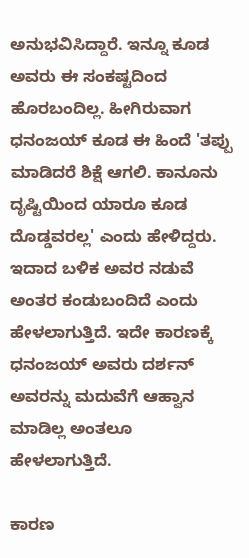ಅನುಭವಿಸಿದ್ದಾರೆ. ಇನ್ನೂ ಕೂಡ ಅವರು ಈ ಸಂಕಷ್ಟದಿಂದ ಹೊರಬಂದಿಲ್ಲ. ಹೀಗಿರುವಾಗ ಧನಂಜಯ್ ಕೂಡ ಈ ಹಿಂದೆ 'ತಪ್ಪು ಮಾಡಿದರೆ ಶಿಕ್ಷೆ ಆಗಲಿ. ಕಾನೂನು ದೃಷ್ಟಿಯಿಂದ ಯಾರೂ ಕೂಡ ದೊಡ್ಡವರಲ್ಲ' ಎಂದು ಹೇಳಿದ್ದರು. ಇದಾದ ಬಳಿಕ ಅವರ ನಡುವೆ ಅಂತರ ಕಂಡುಬಂದಿದೆ ಎಂದು ಹೇಳಲಾಗುತ್ತಿದೆ. ಇದೇ ಕಾರಣಕ್ಕೆ ಧನಂಜಯ್ ಅವರು ದರ್ಶನ್ ಅವರನ್ನು ಮದುವೆಗೆ ಆಹ್ವಾನ ಮಾಡಿಲ್ಲ ಅಂತಲೂ ಹೇಳಲಾಗುತ್ತಿದೆ.

ಕಾರಣ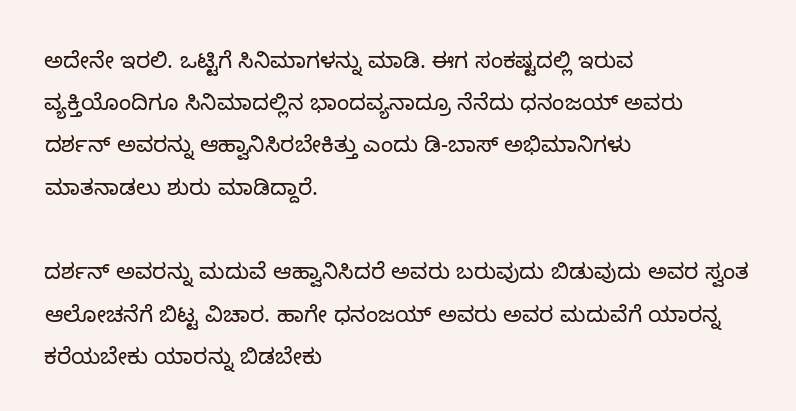ಅದೇನೇ ಇರಲಿ. ಒಟ್ಟಿಗೆ ಸಿನಿಮಾಗಳನ್ನು ಮಾಡಿ. ಈಗ ಸಂಕಷ್ಟದಲ್ಲಿ ಇರುವ ವ್ಯಕ್ತಿಯೊಂದಿಗೂ ಸಿನಿಮಾದಲ್ಲಿನ ಭಾಂದವ್ಯನಾದ್ರೂ ನೆನೆದು ಧನಂಜಯ್ ಅವರು ದರ್ಶನ್ ಅವರನ್ನು ಆಹ್ವಾನಿಸಿರಬೇಕಿತ್ತು ಎಂದು ಡಿ-ಬಾಸ್ ಅಭಿಮಾನಿಗಳು ಮಾತನಾಡಲು ಶುರು ಮಾಡಿದ್ದಾರೆ.

ದರ್ಶನ್‌ ಅವರನ್ನು ಮದುವೆ ಆಹ್ವಾನಿಸಿದರೆ ಅವರು ಬರುವುದು ಬಿಡುವುದು ಅವರ ಸ್ವಂತ ಆಲೋಚನೆಗೆ ಬಿಟ್ಟ ವಿಚಾರ. ಹಾಗೇ ಧನಂಜಯ್ ಅವರು ಅವರ ಮದುವೆಗೆ ಯಾರನ್ನ ಕರೆಯಬೇಕು ಯಾರನ್ನು ಬಿಡಬೇಕು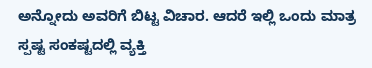ಅನ್ನೋದು ಅವರಿಗೆ ಬಿಟ್ಟ ವಿಚಾರ. ಆದರೆ ಇಲ್ಲಿ ಒಂದು ಮಾತ್ರ ಸ್ಪಷ್ಟ ಸಂಕಷ್ಟದಲ್ಲಿ ವ್ಯಕ್ತಿ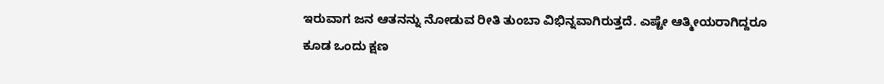ಇರುವಾಗ ಜನ ಆತನನ್ನು ನೋಡುವ ರೀತಿ ತುಂಬಾ ವಿಭಿನ್ನವಾಗಿರುತ್ತದೆ. ಎಷ್ಟೇ ಆತ್ಮೀಯರಾಗಿದ್ದರೂ ಕೂಡ ಒಂದು ಕ್ಷಣ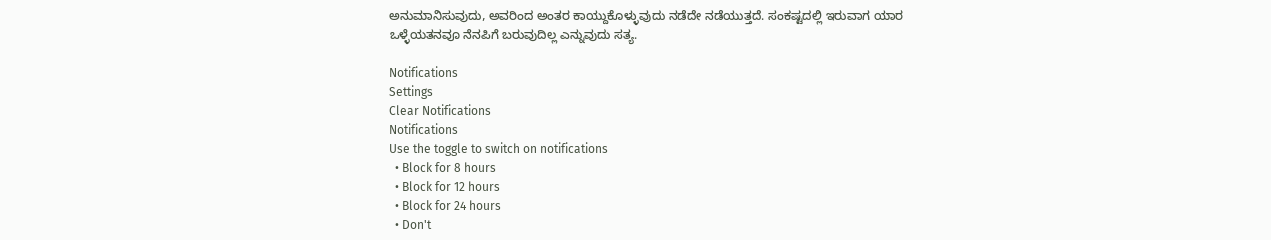ಅನುಮಾನಿಸುವುದು, ಅವರಿಂದ ಅಂತರ ಕಾಯ್ದುಕೊಳ್ಳುವುದು ನಡೆದೇ ನಡೆಯುತ್ತದೆ. ಸಂಕಷ್ಟದಲ್ಲಿ ಇರುವಾಗ ಯಾರ ಒಳ್ಳೆಯತನವೂ ನೆನಪಿಗೆ ಬರುವುದಿಲ್ಲ ಎನ್ನುವುದು ಸತ್ಯ.

Notifications
Settings
Clear Notifications
Notifications
Use the toggle to switch on notifications
  • Block for 8 hours
  • Block for 12 hours
  • Block for 24 hours
  • Don't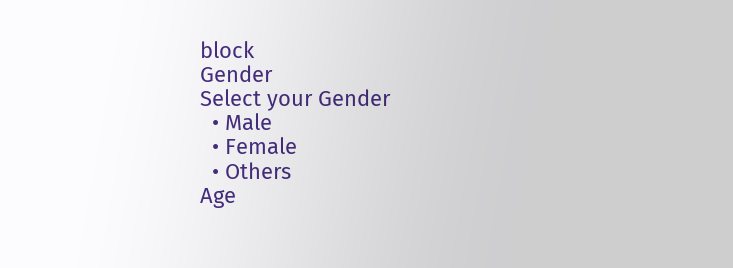block
Gender
Select your Gender
  • Male
  • Female
  • Others
Age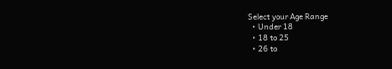Select your Age Range
  • Under 18
  • 18 to 25
  • 26 to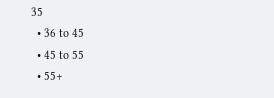35
  • 36 to 45
  • 45 to 55
  • 55+